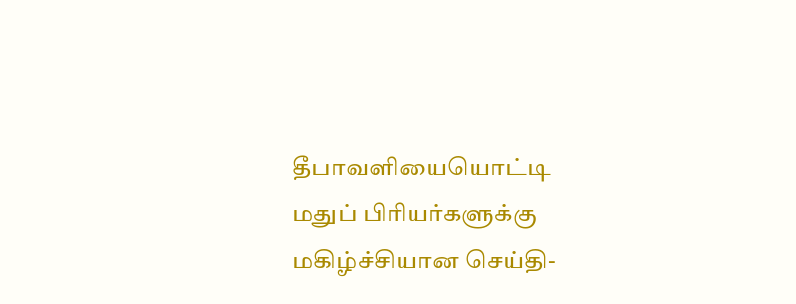தீபாவளியையொட்டி மதுப் பிரியர்களுக்கு மகிழ்ச்சியான செய்தி-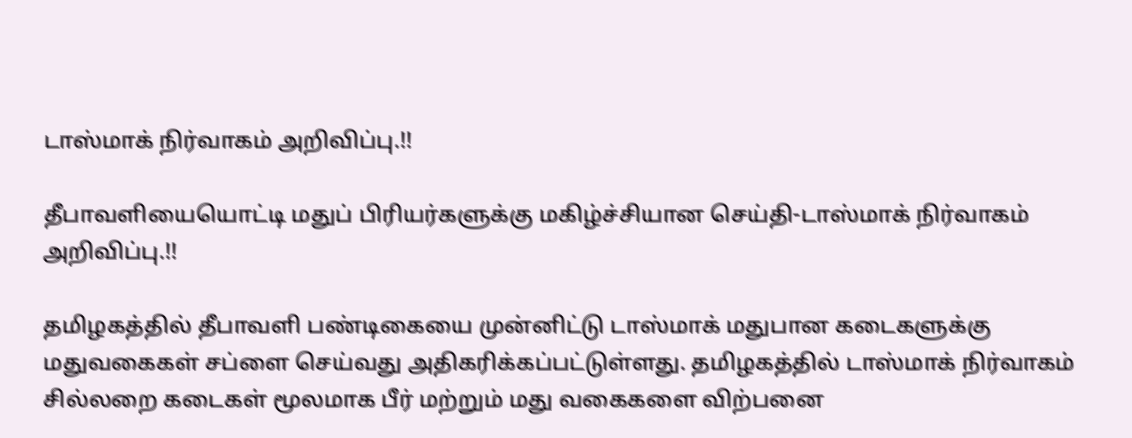டாஸ்மாக் நிர்வாகம் அறிவிப்பு.!!

தீபாவளியையொட்டி மதுப் பிரியர்களுக்கு மகிழ்ச்சியான செய்தி-டாஸ்மாக் நிர்வாகம் அறிவிப்பு.!!

தமிழகத்தில் தீபாவளி பண்டிகையை முன்னிட்டு டாஸ்மாக் மதுபான கடைகளுக்கு மதுவகைகள் சப்ளை செய்வது அதிகரிக்கப்பட்டுள்ளது. தமிழகத்தில் டாஸ்மாக் நிர்வாகம் சில்லறை கடைகள் மூலமாக பீர் மற்றும் மது வகைகளை விற்பனை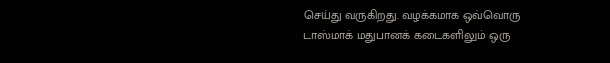செய்து வருகிறது. வழக்கமாக ஒவ்வொரு டாஸ்மாக் மதுபானக் கடைகளிலும் ஒரு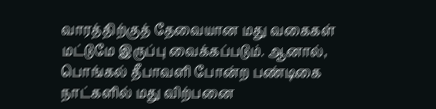வாரத்திற்குத் தேவையான மது வகைகள் மட்டுமே இருப்பு வைக்கப்படும். ஆனால், பொங்கல் தீபாவளி போன்ற பண்டிகை நாட்களில் மது விற்பனை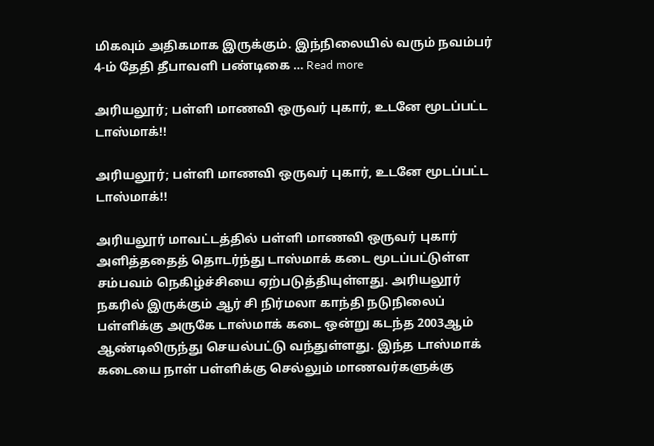மிகவும் அதிகமாக இருக்கும். இந்நிலையில் வரும் நவம்பர் 4-ம் தேதி தீபாவளி பண்டிகை … Read more

அரியலூர்; பள்ளி மாணவி ஒருவர் புகார், உடனே மூடப்பட்ட டாஸ்மாக்!!

அரியலூர்; பள்ளி மாணவி ஒருவர் புகார், உடனே மூடப்பட்ட டாஸ்மாக்!!

அரியலூர் மாவட்டத்தில் பள்ளி மாணவி ஒருவர் புகார் அளித்ததைத் தொடர்ந்து டாஸ்மாக் கடை மூடப்பட்டுள்ள சம்பவம் நெகிழ்ச்சியை ஏற்படுத்தியுள்ளது. அரியலூர் நகரில் இருக்கும் ஆர் சி நிர்மலா காந்தி நடுநிலைப் பள்ளிக்கு அருகே டாஸ்மாக் கடை ஒன்று கடந்த 2003ஆம் ஆண்டிலிருந்து செயல்பட்டு வந்துள்ளது. இந்த டாஸ்மாக் கடையை நாள் பள்ளிக்கு செல்லும் மாணவர்களுக்கு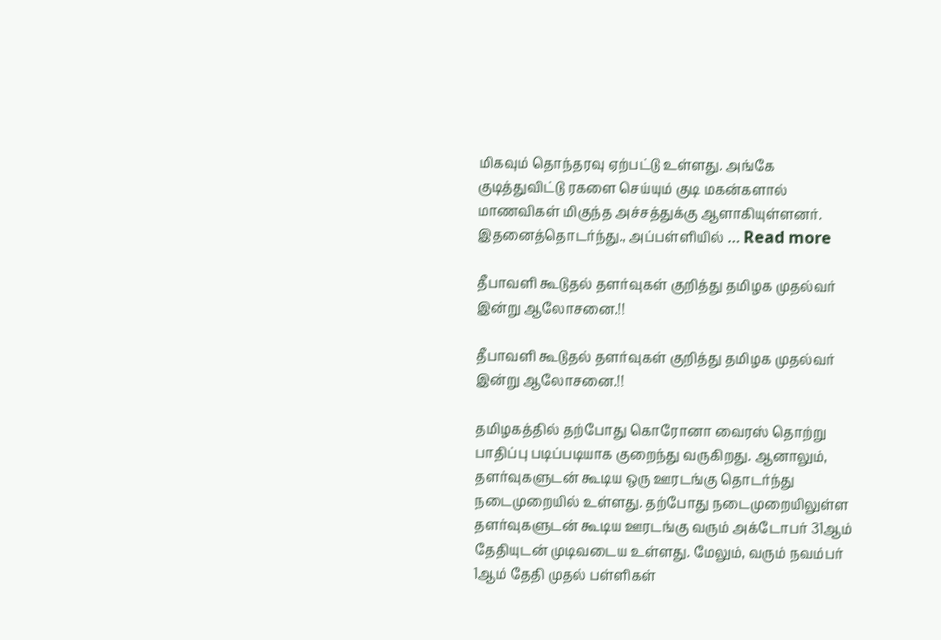மிகவும் தொந்தரவு ஏற்பட்டு உள்ளது. அங்கே குடித்துவிட்டு ரகளை செய்யும் குடி மகன்களால் மாணவிகள் மிகுந்த அச்சத்துக்கு ஆளாகியுள்ளனர். இதனைத்தொடர்ந்து., அப்பள்ளியில் … Read more

தீபாவளி கூடுதல் தளர்வுகள் குறித்து தமிழக முதல்வர் இன்று ஆலோசனை.!!

தீபாவளி கூடுதல் தளர்வுகள் குறித்து தமிழக முதல்வர் இன்று ஆலோசனை.!!

தமிழகத்தில் தற்போது கொரோனா வைரஸ் தொற்று பாதிப்பு படிப்படியாக குறைந்து வருகிறது. ஆனாலும், தளர்வுகளுடன் கூடிய ஒரு ஊரடங்கு தொடர்ந்து நடைமுறையில் உள்ளது. தற்போது நடைமுறையிலுள்ள தளர்வுகளுடன் கூடிய ஊரடங்கு வரும் அக்டோபர் 31ஆம் தேதியுடன் முடிவடைய உள்ளது. மேலும், வரும் நவம்பர் 1ஆம் தேதி முதல் பள்ளிகள்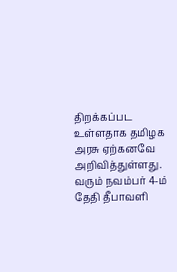திறக்கப்பட உள்ளதாக தமிழக அரசு ஏற்கனவே அறிவித்துள்ளது. வரும் நவம்பர் 4-ம் தேதி தீபாவளி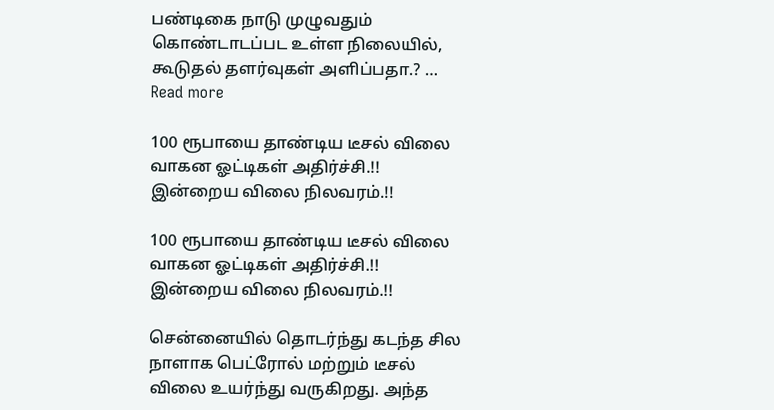பண்டிகை நாடு முழுவதும் கொண்டாடப்பட உள்ள நிலையில், கூடுதல் தளர்வுகள் அளிப்பதா.? … Read more

100 ரூபாயை தாண்டிய டீசல் விலை வாகன ஓட்டிகள் அதிர்ச்சி.!! இன்றைய விலை நிலவரம்.!!

100 ரூபாயை தாண்டிய டீசல் விலை வாகன ஓட்டிகள் அதிர்ச்சி.!! இன்றைய விலை நிலவரம்.!!

சென்னையில் தொடர்ந்து கடந்த சில நாளாக பெட்ரோல் மற்றும் டீசல் விலை உயர்ந்து வருகிறது. அந்த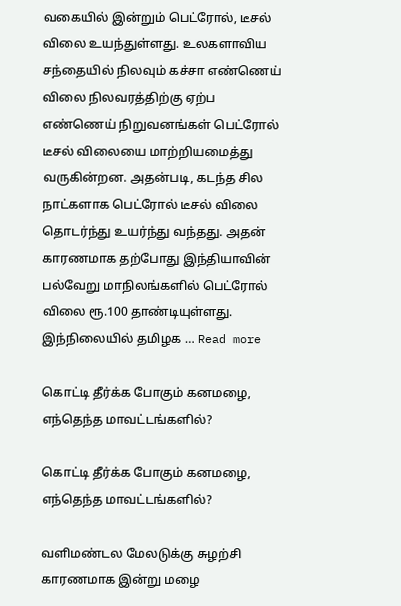வகையில் இன்றும் பெட்ரோல், டீசல் விலை உயந்துள்ளது. உலகளாவிய சந்தையில் நிலவும் கச்சா எண்ணெய் விலை நிலவரத்திற்கு ஏற்ப எண்ணெய் நிறுவனங்கள் பெட்ரோல் டீசல் விலையை மாற்றியமைத்து வருகின்றன. அதன்படி, கடந்த சில நாட்களாக பெட்ரோல் டீசல் விலை தொடர்ந்து உயர்ந்து வந்தது. அதன் காரணமாக தற்போது இந்தியாவின் பல்வேறு மாநிலங்களில் பெட்ரோல் விலை ரூ.100 தாண்டியுள்ளது. இந்நிலையில் தமிழக … Read more

கொட்டி தீர்க்க போகும் கனமழை, எந்தெந்த மாவட்டங்களில்?

கொட்டி தீர்க்க போகும் கனமழை, எந்தெந்த மாவட்டங்களில்?

வளிமண்டல மேலடுக்கு சுழற்சி காரணமாக இன்று மழை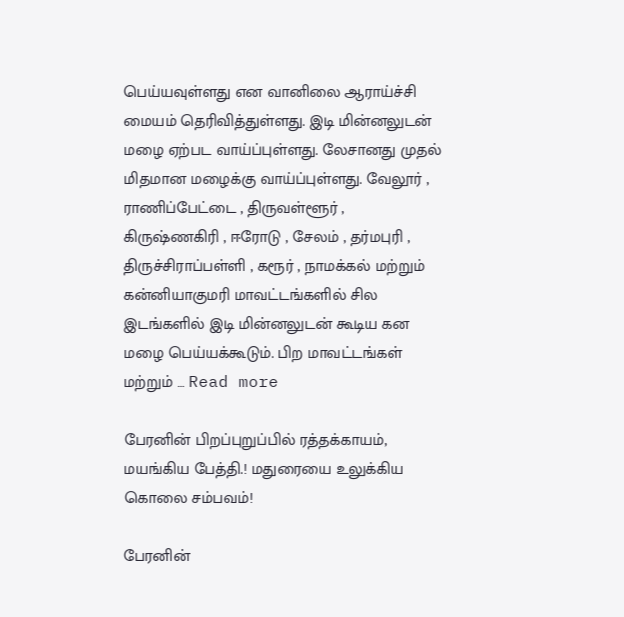பெய்யவுள்ளது என வானிலை ஆராய்ச்சி மையம் தெரிவித்துள்ளது. இடி மின்னலுடன் மழை ஏற்பட வாய்ப்புள்ளது. லேசானது முதல் மிதமான மழைக்கு வாய்ப்புள்ளது. வேலூர் , ராணிப்பேட்டை , திருவள்ளூர் , கிருஷ்ணகிரி , ஈரோடு , சேலம் , தர்மபுரி , திருச்சிராப்பள்ளி , கரூர் , நாமக்கல் மற்றும் கன்னியாகுமரி மாவட்டங்களில் சில இடங்களில் இடி மின்னலுடன் கூடிய கன மழை பெய்யக்கூடும். பிற மாவட்டங்கள் மற்றும் … Read more

பேரனின் பிறப்புறுப்பில் ரத்தக்காயம், மயங்கிய பேத்தி.! மதுரையை உலுக்கிய கொலை சம்பவம்!

பேரனின்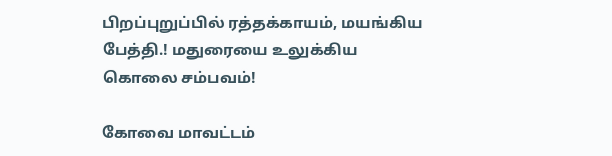பிறப்புறுப்பில் ரத்தக்காயம், மயங்கிய பேத்தி.! மதுரையை உலுக்கிய கொலை சம்பவம்!

கோவை மாவட்டம்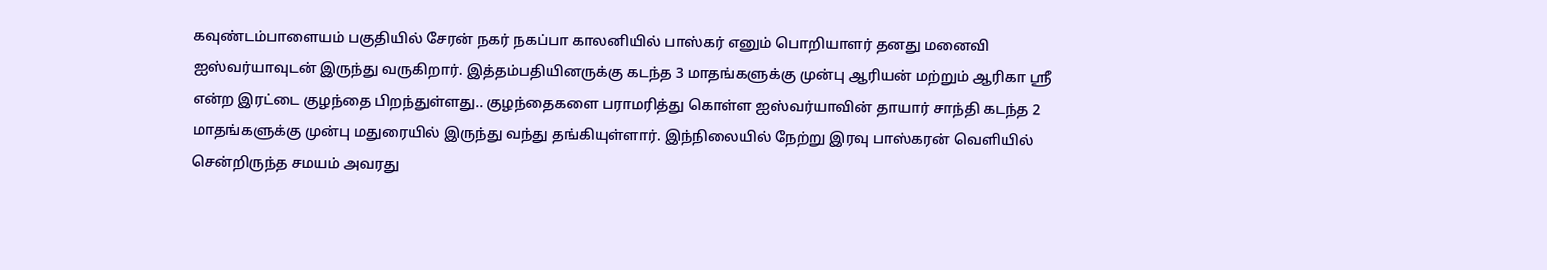கவுண்டம்பாளையம் பகுதியில் சேரன் நகர் நகப்பா காலனியில் பாஸ்கர் எனும் பொறியாளர் தனது மனைவி ஐஸ்வர்யாவுடன் இருந்து வருகிறார். இத்தம்பதியினருக்கு கடந்த 3 மாதங்களுக்கு முன்பு ஆரியன் மற்றும் ஆரிகா ஶ்ரீ என்ற இரட்டை குழந்தை பிறந்துள்ளது.. குழந்தைகளை பராமரித்து கொள்ள ஐஸ்வர்யாவின் தாயார் சாந்தி கடந்த 2 மாதங்களுக்கு முன்பு மதுரையில் இருந்து வந்து தங்கியுள்ளார். இந்நிலையில் நேற்று இரவு பாஸ்கரன் வெளியில் சென்றிருந்த சமயம் அவரது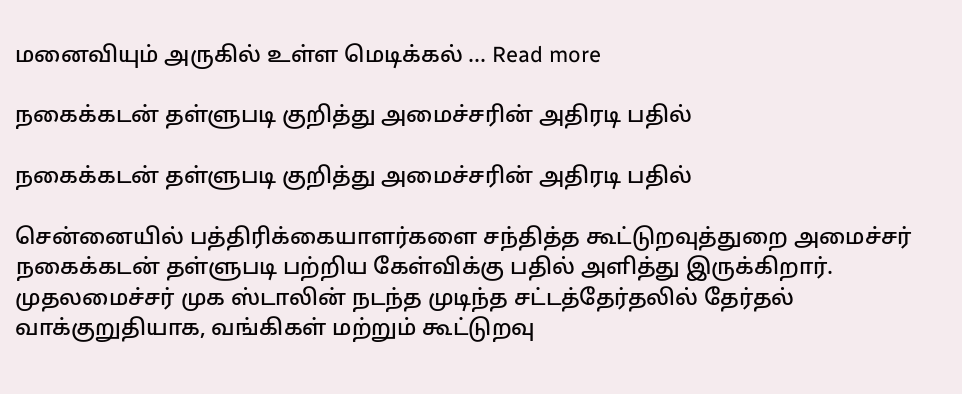மனைவியும் அருகில் உள்ள மெடிக்கல் … Read more

நகைக்கடன் தள்ளுபடி குறித்து அமைச்சரின் அதிரடி பதில்

நகைக்கடன் தள்ளுபடி குறித்து அமைச்சரின் அதிரடி பதில்

சென்னையில் பத்திரிக்கையாளர்களை சந்தித்த கூட்டுறவுத்துறை அமைச்சர் நகைக்கடன் தள்ளுபடி பற்றிய கேள்விக்கு பதில் அளித்து இருக்கிறார். முதலமைச்சர் முக ஸ்டாலின் நடந்த முடிந்த சட்டத்தேர்தலில் தேர்தல் வாக்குறுதியாக, வங்கிகள் மற்றும் கூட்டுறவு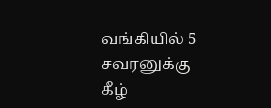வங்கியில் 5 சவரனுக்கு கீழ்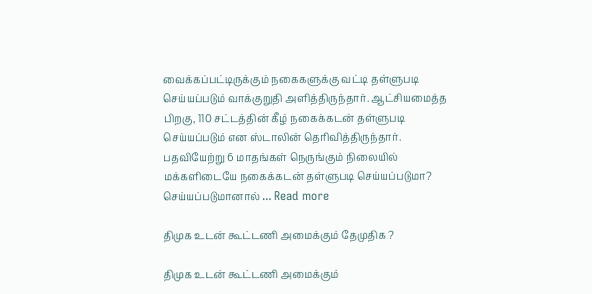வைக்கப்பட்டிருக்கும் நகைகளுக்கு வட்டி தள்ளுபடி செய்யப்படும் வாக்குறுதி அளித்திருந்தார். ஆட்சியமைத்த பிறகு, 110 சட்டத்தின் கீழ் நகைக்கடன் தள்ளுபடி செய்யப்படும் என ஸ்டாலின் தெரிவித்திருந்தார். பதவியேற்று 6 மாதங்கள் நெருங்கும் நிலையில் மக்களிடையே நகைக்கடன் தள்ளுபடி செய்யப்படுமா? செய்யப்படுமானால் … Read more

திமுக உடன் கூட்டணி அமைக்கும் தேமுதிக ?

திமுக உடன் கூட்டணி அமைக்கும்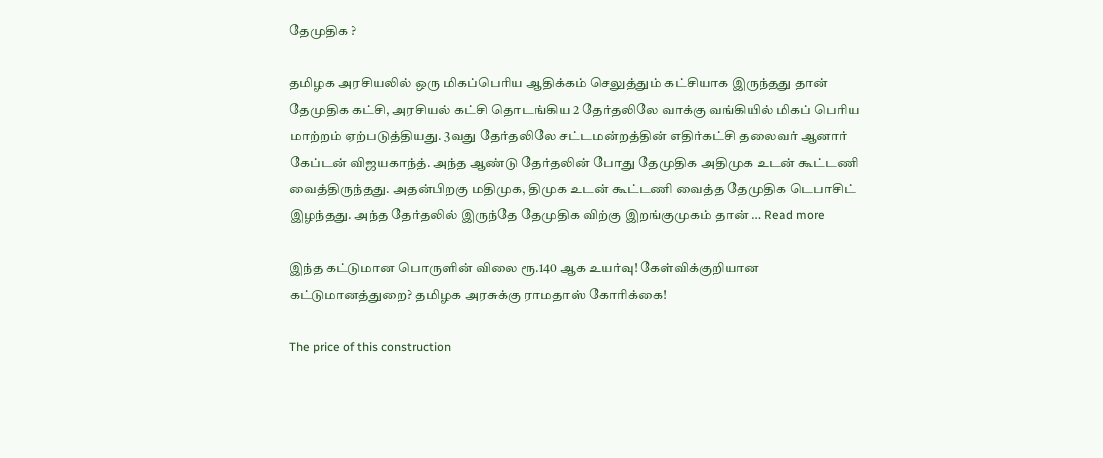தேமுதிக ?

தமிழக அரசியலில் ஒரு மிகப்பெரிய ஆதிக்கம் செலுத்தும் கட்சியாக இருந்தது தான் தேமுதிக கட்சி, அரசியல் கட்சி தொடங்கிய 2 தேர்தலிலே வாக்கு வங்கியில் மிகப் பெரிய மாற்றம் ஏற்படுத்தியது. 3வது தேர்தலிலே சட்டமன்றத்தின் எதிர்கட்சி தலைவர் ஆனார் கேப்டன் விஜயகாந்த். அந்த ஆண்டு தேர்தலின் போது தேமுதிக அதிமுக உடன் கூட்டணி வைத்திருந்தது. அதன்பிறகு மதிமுக, திமுக உடன் கூட்டணி வைத்த தேமுதிக டெபாசிட் இழந்தது. அந்த தேர்தலில் இருந்தே தேமுதிக விற்கு இறங்குமுகம் தான் … Read more

இந்த கட்டுமான பொருளின் விலை ரூ.140 ஆக உயர்வு! கேள்விக்குறியான கட்டுமானத்துறை? தமிழக அரசுக்கு ராமதாஸ் கோரிக்கை!

The price of this construction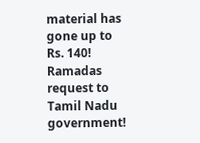material has gone up to Rs. 140! Ramadas request to Tamil Nadu government!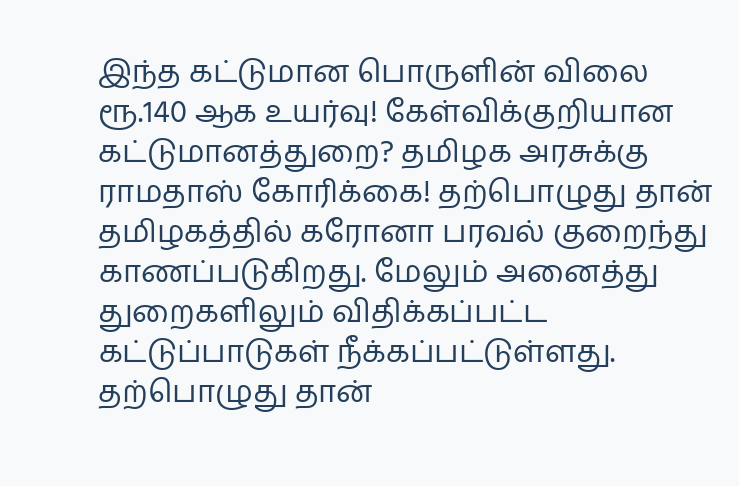இந்த கட்டுமான பொருளின் விலை ரூ.140 ஆக உயர்வு! கேள்விக்குறியான கட்டுமானத்துறை? தமிழக அரசுக்கு ராமதாஸ் கோரிக்கை! தற்பொழுது தான் தமிழகத்தில் கரோனா பரவல் குறைந்து காணப்படுகிறது. மேலும் அனைத்து துறைகளிலும் விதிக்கப்பட்ட கட்டுப்பாடுகள் நீக்கப்பட்டுள்ளது. தற்பொழுது தான்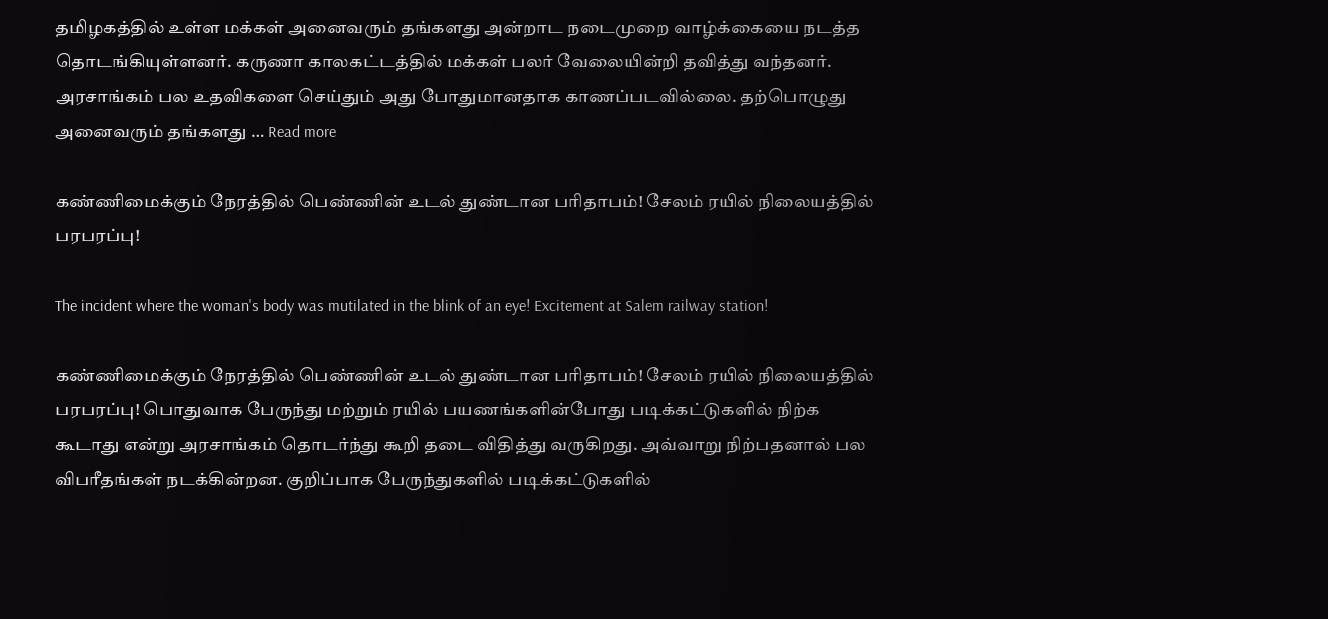தமிழகத்தில் உள்ள மக்கள் அனைவரும் தங்களது அன்றாட நடைமுறை வாழ்க்கையை நடத்த தொடங்கியுள்ளனர். கருணா காலகட்டத்தில் மக்கள் பலர் வேலையின்றி தவித்து வந்தனர். அரசாங்கம் பல உதவிகளை செய்தும் அது போதுமானதாக காணப்படவில்லை. தற்பொழுது அனைவரும் தங்களது … Read more

கண்ணிமைக்கும் நேரத்தில் பெண்ணின் உடல் துண்டான பரிதாபம்! சேலம் ரயில் நிலையத்தில் பரபரப்பு!

The incident where the woman's body was mutilated in the blink of an eye! Excitement at Salem railway station!

கண்ணிமைக்கும் நேரத்தில் பெண்ணின் உடல் துண்டான பரிதாபம்! சேலம் ரயில் நிலையத்தில் பரபரப்பு! பொதுவாக பேருந்து மற்றும் ரயில் பயணங்களின்போது படிக்கட்டுகளில் நிற்க கூடாது என்று அரசாங்கம் தொடர்ந்து கூறி தடை விதித்து வருகிறது. அவ்வாறு நிற்பதனால் பல விபரீதங்கள் நடக்கின்றன. குறிப்பாக பேருந்துகளில் படிக்கட்டுகளில்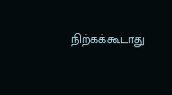நிற்கக்கூடாது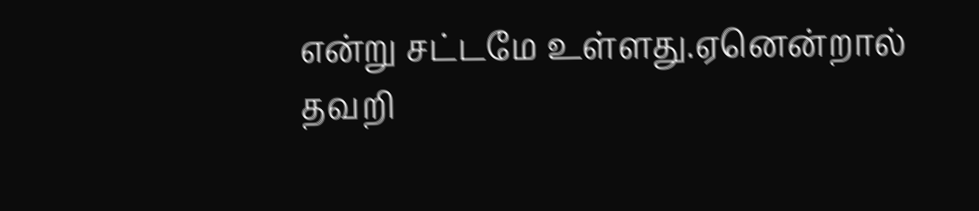என்று சட்டமே உள்ளது.ஏனென்றால் தவறி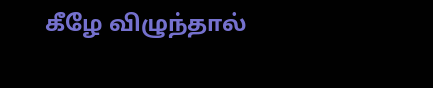கீழே விழுந்தால்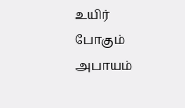உயிர் போகும் அபாயம்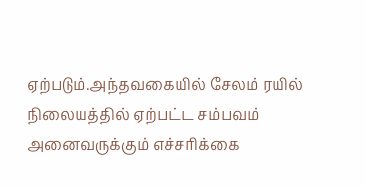ஏற்படும்.அந்தவகையில் சேலம் ரயில் நிலையத்தில் ஏற்பட்ட சம்பவம் அனைவருக்கும் எச்சரிக்கை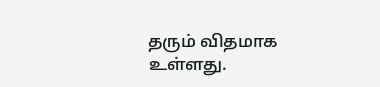தரும் விதமாக உள்ளது.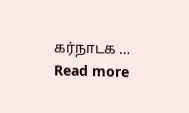கர்நாடக … Read more